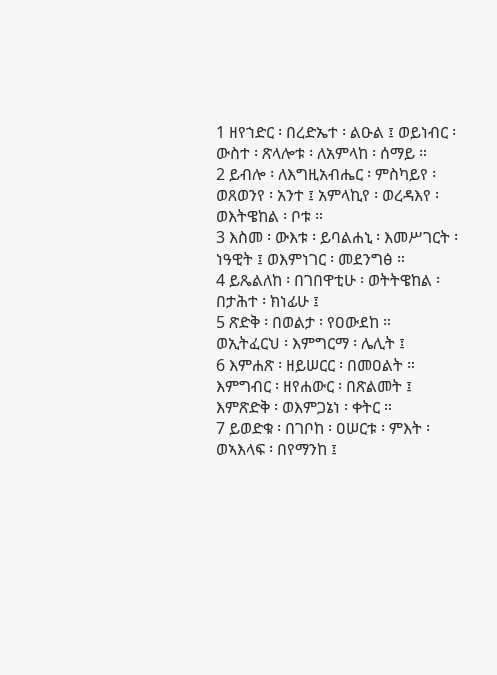1 ዘየኀድር ፡ በረድኤተ ፡ ልዑል ፤ ወይነብር ፡ ውስተ ፡ ጽላሎቱ ፡ ለአምላከ ፡ ሰማይ ።
2 ይብሎ ፡ ለእግዚአብሔር ፡ ምስካይየ ፡ ወጸወንየ ፡ አንተ ፤ አምላኪየ ፡ ወረዳእየ ፡ ወእትዌከል ፡ ቦቱ ።
3 እስመ ፡ ውእቱ ፡ ይባልሐኒ ፡ እመሥገርት ፡ ነዓዊት ፤ ወእምነገር ፡ መደንግፅ ።
4 ይጼልለከ ፡ በገበዋቲሁ ፡ ወትትዌከል ፡ በታሕተ ፡ ክነፊሁ ፤
5 ጽድቅ ፡ በወልታ ፡ የዐውደከ ። ወኢትፈርህ ፡ እምግርማ ፡ ሌሊት ፤
6 እምሐጽ ፡ ዘይሠርር ፡ በመዐልት ። እምግብር ፡ ዘየሐውር ፡ በጽልመት ፤ እምጽድቅ ፡ ወእምጋኔነ ፡ ቀትር ።
7 ይወድቁ ፡ በገቦከ ፡ ዐሠርቱ ፡ ምእት ፡ ወኣእላፍ ፡ በየማንከ ፤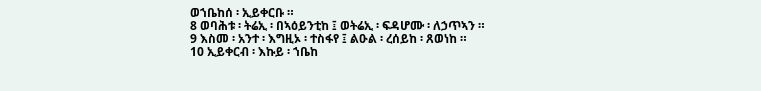ወኀቤከሰ ፡ ኢይቀርቡ ።
8 ወባሕቱ ፡ ትሬኢ ፡ በኣዕይንቲከ ፤ ወትሬኢ ፡ ፍዳሆሙ ፡ ለኃጥኣን ።
9 እስመ ፡ አንተ ፡ እግዚኦ ፡ ተስፋየ ፤ ልዑል ፡ ረሰይከ ፡ ጸወነከ ።
10 ኢይቀርብ ፡ እኩይ ፡ ኀቤከ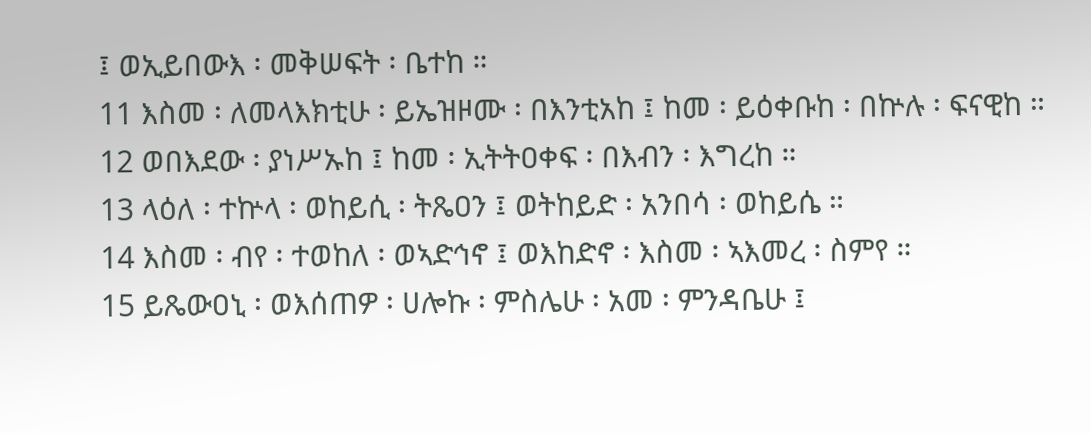፤ ወኢይበውእ ፡ መቅሠፍት ፡ ቤተከ ።
11 እስመ ፡ ለመላእክቲሁ ፡ ይኤዝዞሙ ፡ በእንቲአከ ፤ ከመ ፡ ይዕቀቡከ ፡ በኵሉ ፡ ፍናዊከ ።
12 ወበእደው ፡ ያነሥኡከ ፤ ከመ ፡ ኢትትዐቀፍ ፡ በእብን ፡ እግረከ ።
13 ላዕለ ፡ ተኵላ ፡ ወከይሲ ፡ ትጼዐን ፤ ወትከይድ ፡ አንበሳ ፡ ወከይሴ ።
14 እስመ ፡ ብየ ፡ ተወከለ ፡ ወኣድኅኖ ፤ ወእከድኖ ፡ እስመ ፡ ኣእመረ ፡ ስምየ ።
15 ይጼውዐኒ ፡ ወእሰጠዎ ፡ ሀሎኩ ፡ ምስሌሁ ፡ አመ ፡ ምንዳቤሁ ፤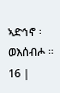ኣድኅኖ ፡ ወእሰብሖ ።
16 |